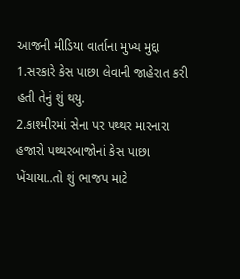આજની મીડિયા વાર્તાના મુખ્ય મુદ્દા
1.સરકારે કેસ પાછા લેવાની જાહેરાત કરી હતી તેનું શું થયુ.
2.કાશ્મીરમાં સેના પર પથ્થર મારનારા હજારો પથ્થરબાજોનાં કેસ પાછા ખેંચાયા..તો શું ભાજપ માટે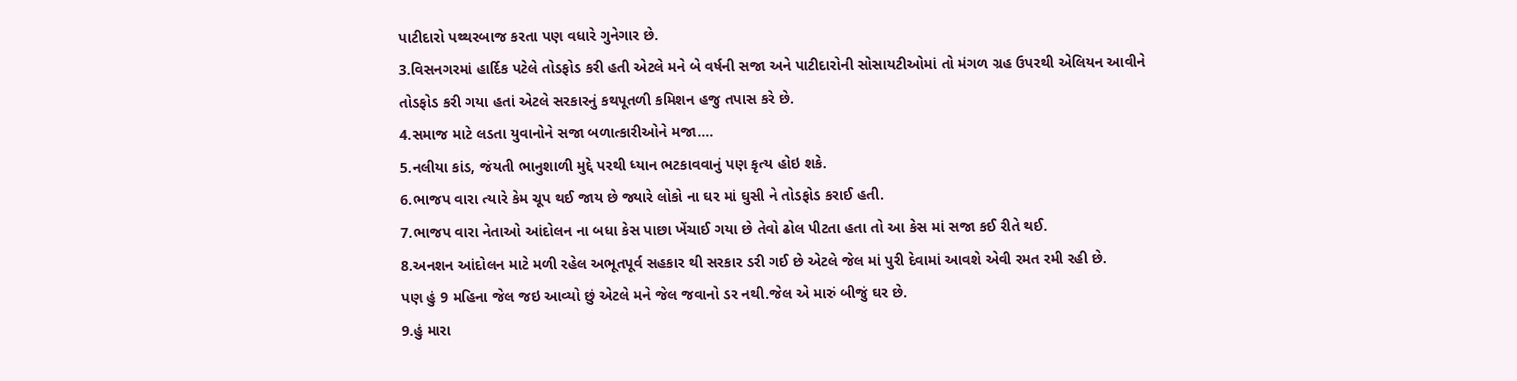પાટીદારો પથ્થરબાજ કરતા પણ વધારે ગુનેગાર છે.
3.વિસનગરમાં હાર્દિક પટેલે તોડફોડ કરી હતી એટલે મને બે વર્ષની સજા અને પાટીદારોની સોસાયટીઓમાં તો મંગળ ગ્રહ ઉપરથી એલિયન આવીને તોડફોડ કરી ગયા હતાં એટલે સરકારનું કથપૂતળી કમિશન હજુ તપાસ કરે છે.
4.સમાજ માટે લડતા યુવાનોને સજા બળાત્કારીઓને મજા….
5.નલીયા કાંડ, જંયતી ભાનુશાળી મુદ્દે પરથી ધ્યાન ભટકાવવાનું પણ કૃત્ય હોઇ શકે.
6.ભાજપ વારા ત્યારે કેમ ચૂપ થઈ જાય છે જ્યારે લોકો ના ઘર માં ઘુસી ને તોડફોડ કરાઈ હતી.
7.ભાજપ વારા નેતાઓ આંદોલન ના બધા કેસ પાછા ખેંચાઈ ગયા છે તેવો ઢોલ પીટતા હતા તો આ કેસ માં સજા કઈ રીતે થઈ.
8.અનશન આંદોલન માટે મળી રહેલ અભૂતપૂર્વ સહકાર થી સરકાર ડરી ગઈ છે એટલે જેલ માં પુરી દેવામાં આવશે એવી રમત રમી રહી છે.
પણ હું 9 મહિના જેલ જઇ આવ્યો છું એટલે મને જેલ જવાનો ડર નથી.જેલ એ મારું બીજું ઘર છે.
9.હું મારા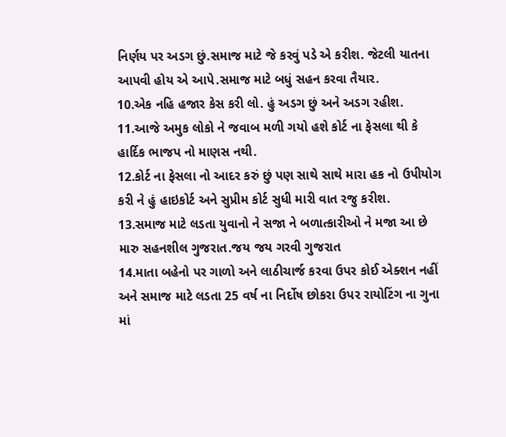નિર્ણય પર અડગ છું.સમાજ માટે જે કરવું પડે એ કરીશ. જેટલી યાતના આપવી હોય એ આપે.સમાજ માટે બધું સહન કરવા તૈયાર.
10.એક નહિ હજાર કેસ કરી લો. હું અડગ છું અને અડગ રહીશ.
11.આજે અમુક લોકો ને જવાબ મળી ગયો હશે કોર્ટ ના ફેસલા થી કે હાર્દિક ભાજપ નો માણસ નથી.
12.કોર્ટ ના ફેસલા નો આદર કરું છું પણ સાથે સાથે મારા હક નો ઉપીયોગ કરી ને હું હાઇકોર્ટ અને સુપ્રીમ કોર્ટ સુધી મારી વાત રજુ કરીશ.
13.સમાજ માટે લડતા યુવાનો ને સજા ને બળાત્કારીઓ ને મજા આ છે મારુ સહનશીલ ગુજરાત.જય જય ગરવી ગુજરાત
14.માતા બહેનો પર ગાળો અને લાઠીચાર્જ કરવા ઉપર કોઈ એક્શન નહીં અને સમાજ માટે લડતા 25 વર્ષ ના નિર્દોષ છોકરા ઉપર રાયોટિંગ ના ગુના માં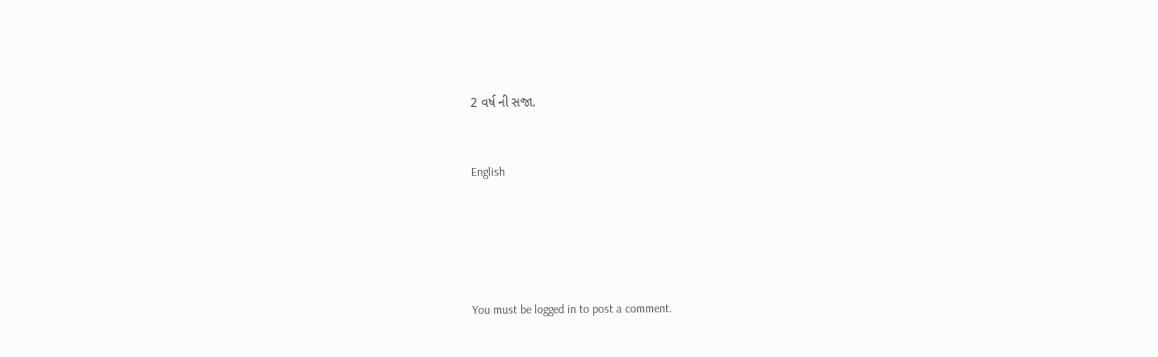2 વર્ષ ની સજા.


English





You must be logged in to post a comment.